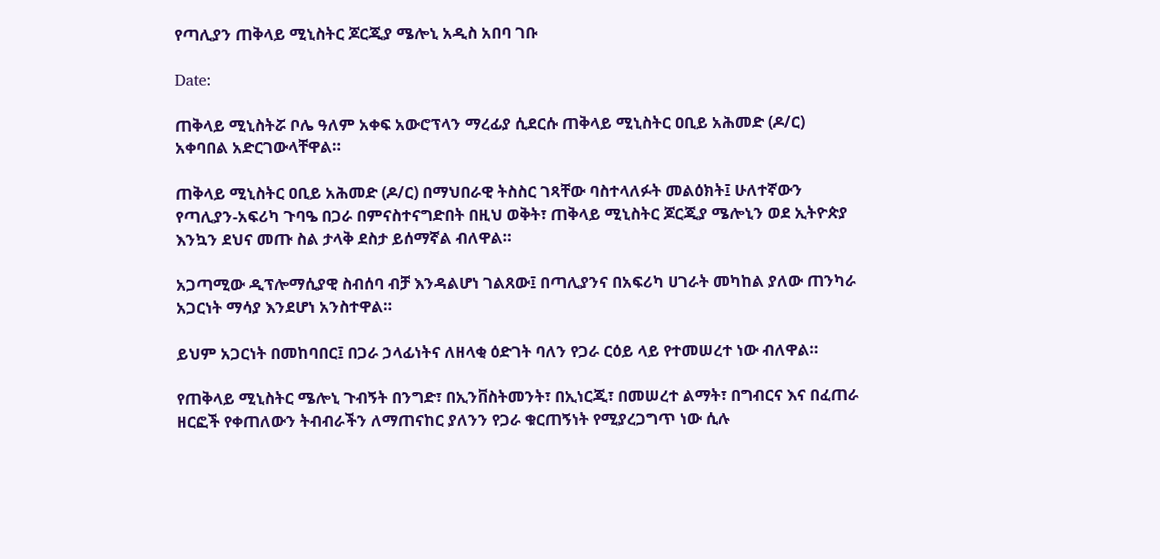የጣሊያን ጠቅላይ ሚኒስትር ጆርጂያ ሜሎኒ አዲስ አበባ ገቡ

Date:

ጠቅላይ ሚኒስትሯ ቦሌ ዓለም አቀፍ አውሮፕላን ማረፊያ ሲደርሱ ጠቅላይ ሚኒስትር ዐቢይ አሕመድ (ዶ/ር) አቀባበል አድርገውላቸዋል።

ጠቅላይ ሚኒስትር ዐቢይ አሕመድ (ዶ/ር) በማህበራዊ ትስስር ገጻቸው ባስተላለፉት መልዕክት፤ ሁለተኛውን የጣሊያን-አፍሪካ ጉባዔ በጋራ በምናስተናግድበት በዚህ ወቅት፣ ጠቅላይ ሚኒስትር ጆርጂያ ሜሎኒን ወደ ኢትዮጵያ እንኳን ደህና መጡ ስል ታላቅ ደስታ ይሰማኛል ብለዋል።

አጋጣሚው ዲፕሎማሲያዊ ስብሰባ ብቻ እንዳልሆነ ገልጸው፤ በጣሊያንና በአፍሪካ ሀገራት መካከል ያለው ጠንካራ አጋርነት ማሳያ እንደሆነ አንስተዋል።

ይህም አጋርነት በመከባበር፤ በጋራ ኃላፊነትና ለዘላቂ ዕድገት ባለን የጋራ ርዕይ ላይ የተመሠረተ ነው ብለዋል።

የጠቅላይ ሚኒስትር ሜሎኒ ጉብኝት በንግድ፣ በኢንቨስትመንት፣ በኢነርጂ፣ በመሠረተ ልማት፣ በግብርና እና በፈጠራ ዘርፎች የቀጠለውን ትብብራችን ለማጠናከር ያለንን የጋራ ቁርጠኝነት የሚያረጋግጥ ነው ሲሉ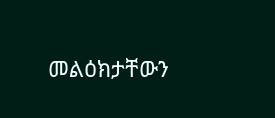መልዕክታቸውን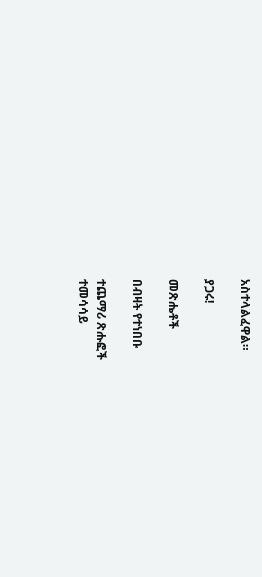አስተላልፈዋል።

ያጋሩ!

መጽሔቶች

በብዛት የተነበቡ

ተጨማሪ ጽሑፎች
ተመሳሳይ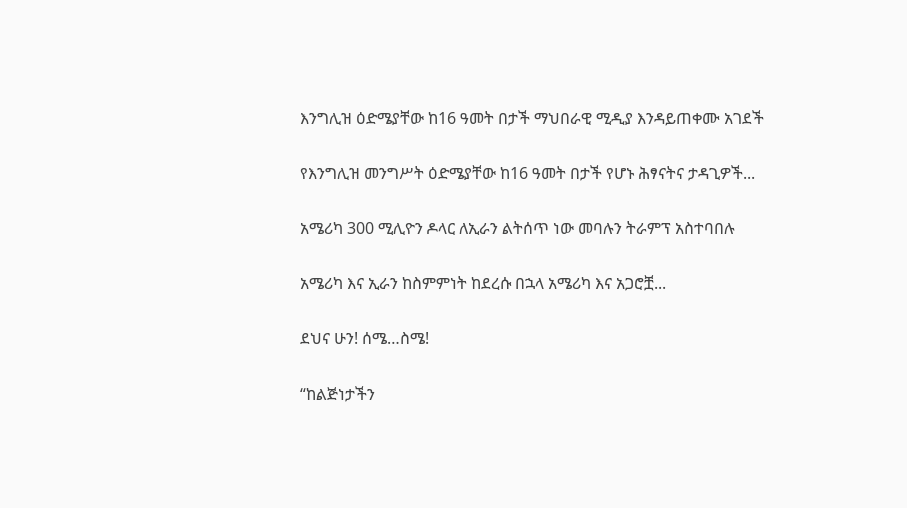እንግሊዝ ዕድሜያቸው ከ16 ዓመት በታች ማህበራዊ ሚዲያ እንዳይጠቀሙ አገደች

የእንግሊዝ መንግሥት ዕድሜያቸው ከ16 ዓመት በታች የሆኑ ሕፃናትና ታዳጊዎች...

አሜሪካ 300 ሚሊዮን ዶላር ለኢራን ልትሰጥ ነው መባሉን ትራምፕ አስተባበሉ

አሜሪካ እና ኢራን ከስምምነት ከደረሱ በኋላ አሜሪካ እና አጋሮቿ...

ደህና ሁን! ሰሜ…ስሜ!

“ከልጅነታችን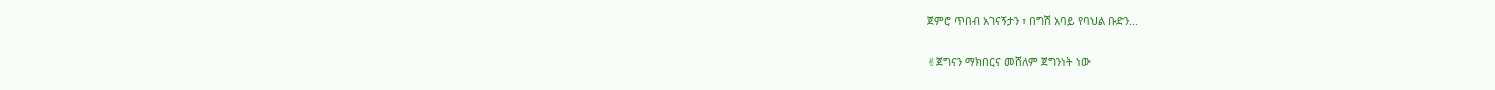ጀምሮ ጥበብ አገናኝታን ፣ በግሽ አባይ የባህል ቡድን...

✌ጀግናን ማክበርና መሸለም ጀግንነት ነው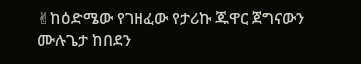✌ከዕድሜው የገዘፈው የታሪኩ ጁዋር ጀግናውን ሙሉጌታ ከበደን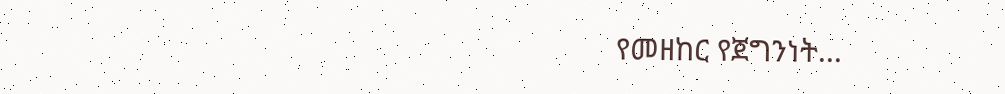የመዘከር የጀግንነት...